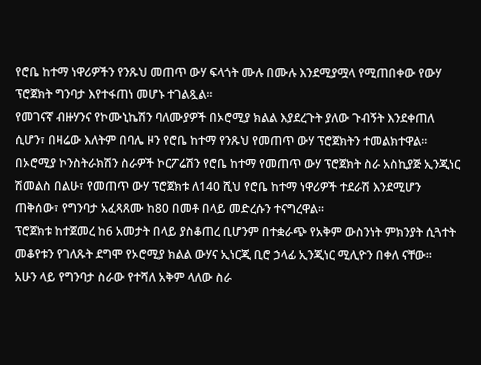የሮቤ ከተማ ነዋሪዎችን የንጹህ መጠጥ ውሃ ፍላጎት ሙሉ በሙሉ እንደሚያሟላ የሚጠበቀው የውሃ ፕሮጀክት ግንባታ እየተፋጠነ መሆኑ ተገልጿል፡፡
የመገናኛ ብዙሃንና የኮሙኒኬሽን ባለሙያዎች በኦሮሚያ ክልል እያደረጉት ያለው ጉብኝት እንደቀጠለ ሲሆን፣ በዛሬው እለትም በባሌ ዞን የሮቤ ከተማ የንጹህ የመጠጥ ውሃ ፕሮጀክትን ተመልክተዋል፡፡
በኦሮሚያ ኮንስትራክሽን ስራዎች ኮርፖሬሽን የሮቤ ከተማ የመጠጥ ውሃ ፕሮጀክት ስራ አስኪያጅ ኢንጂነር ሽመልስ በልሁ፣ የመጠጥ ውሃ ፕሮጀክቱ ለ140 ሺህ የሮቤ ከተማ ነዋሪዎች ተደራሽ እንደሚሆን ጠቅሰው፣ የግንባታ አፈጻጸሙ ከ80 በመቶ በላይ መድረሱን ተናግረዋል።
ፕሮጀክቱ ከተጀመረ ከ6 አመታት በላይ ያስቆጠረ ቢሆንም በተቋራጭ የአቅም ውስንነት ምክንያት ሲጓተት መቆየቱን የገለጹት ደግሞ የኦሮሚያ ክልል ውሃና ኢነርጂ ቢሮ ኃላፊ ኢንጂነር ሚሊዮን በቀለ ናቸው።
አሁን ላይ የግንባታ ስራው የተሻለ አቅም ላለው ስራ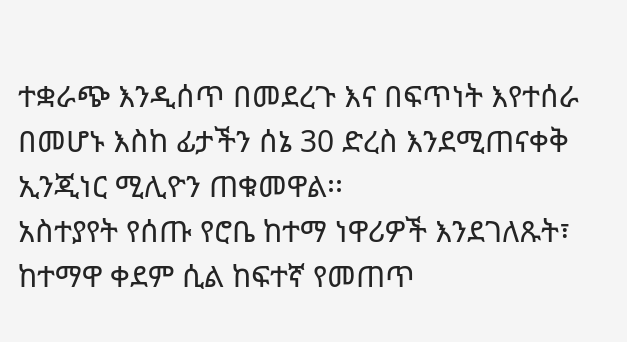ተቋራጭ እንዲሰጥ በመደረጉ እና በፍጥነት እየተሰራ በመሆኑ እስከ ፊታችን ሰኔ 30 ድረስ እንደሚጠናቀቅ ኢንጂነር ሚሊዮን ጠቁመዋል፡፡
አስተያየት የሰጡ የሮቤ ከተማ ነዋሪዎች እንደገለጹት፣ ከተማዋ ቀደም ሲል ከፍተኛ የመጠጥ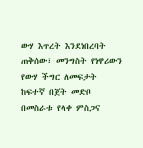ውሃ እጥረት እንደነበረባት ጠቅሰው፣ መንግስት የነዋሪውን የውሃ ችግር ለመፍታት ከፍተኛ በጀት መድቦ በመስራቱ የላቀ ምስጋና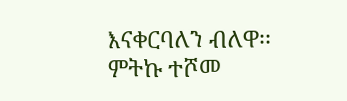እናቀርባለን ብለዋ፡፡
ምትኩ ተሾመ